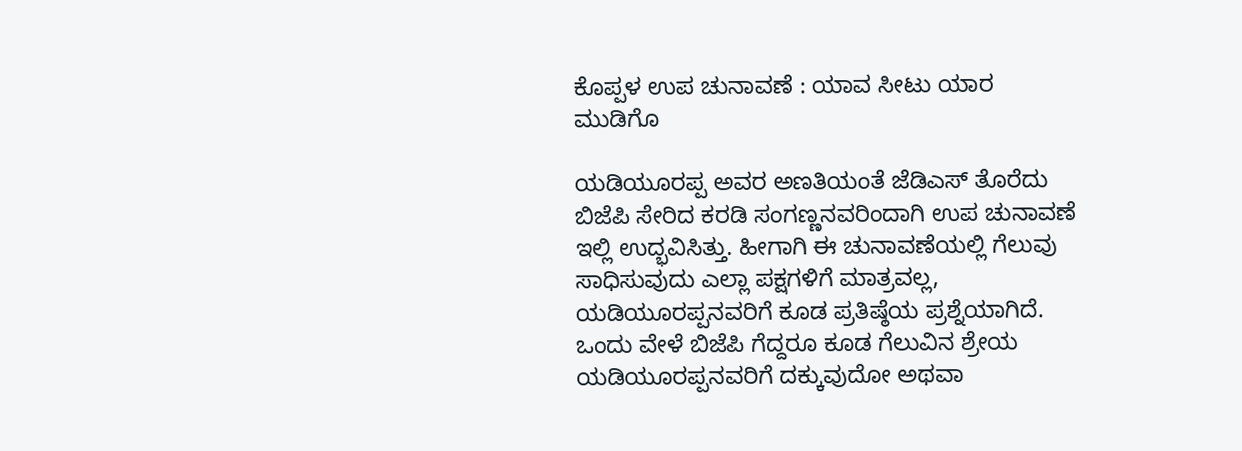ಕೊಪ್ಪಳ ಉಪ ಚುನಾವಣೆ : ಯಾವ ಸೀಟು ಯಾರ ಮುಡಿಗೊ

ಯಡಿಯೂರಪ್ಪ ಅವರ ಅಣತಿಯಂತೆ ಜೆಡಿಎಸ್ ತೊರೆದು ಬಿಜೆಪಿ ಸೇರಿದ ಕರಡಿ ಸಂಗಣ್ಣನವರಿಂದಾಗಿ ಉಪ ಚುನಾವಣೆ ಇಲ್ಲಿ ಉದ್ಭವಿಸಿತ್ತು. ಹೀಗಾಗಿ ಈ ಚುನಾವಣೆಯಲ್ಲಿ ಗೆಲುವು ಸಾಧಿಸುವುದು ಎಲ್ಲಾ ಪಕ್ಷಗಳಿಗೆ ಮಾತ್ರವಲ್ಲ, ಯಡಿಯೂರಪ್ಪನವರಿಗೆ ಕೂಡ ಪ್ರತಿಷ್ಠೆಯ ಪ್ರಶ್ನೆಯಾಗಿದೆ. ಒಂದು ವೇಳೆ ಬಿಜೆಪಿ ಗೆದ್ದರೂ ಕೂಡ ಗೆಲುವಿನ ಶ್ರೇಯ ಯಡಿಯೂರಪ್ಪನವರಿಗೆ ದಕ್ಕುವುದೋ ಅಥವಾ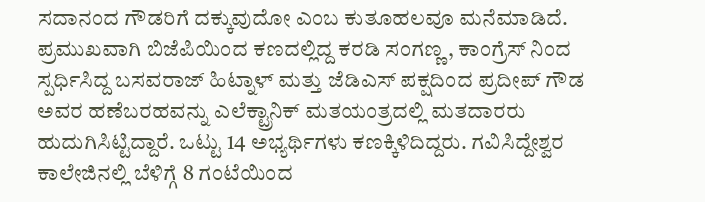ಸದಾನಂದ ಗೌಡರಿಗೆ ದಕ್ಕುವುದೋ ಎಂಬ ಕುತೂಹಲವೂ ಮನೆಮಾಡಿದೆ.
ಪ್ರಮುಖವಾಗಿ ಬಿಜೆಪಿಯಿಂದ ಕಣದಲ್ಲಿದ್ದ ಕರಡಿ ಸಂಗಣ್ಣ, ಕಾಂಗ್ರೆಸ್ ನಿಂದ ಸ್ಪರ್ಧಿಸಿದ್ದ ಬಸವರಾಜ್ ಹಿಟ್ನಾಳ್ ಮತ್ತು ಜೆಡಿಎಸ್ ಪಕ್ಷದಿಂದ ಪ್ರದೀಪ್ ಗೌಡ ಅವರ ಹಣೆಬರಹವನ್ನು ಎಲೆಕ್ಟ್ರಾನಿಕ್ ಮತಯಂತ್ರದಲ್ಲಿ ಮತದಾರರು ಹುದುಗಿಸಿಟ್ಟಿದ್ದಾರೆ. ಒಟ್ಟು 14 ಅಭ್ಯರ್ಥಿಗಳು ಕಣಕ್ಕಿಳಿದಿದ್ದರು. ಗವಿಸಿದ್ದೇಶ್ವರ ಕಾಲೇಜಿನಲ್ಲಿ ಬೆಳಿಗ್ಗೆ 8 ಗಂಟೆಯಿಂದ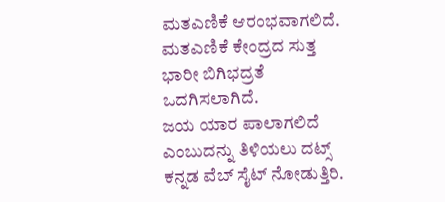ಮತಎಣಿಕೆ ಆರಂಭವಾಗಲಿದೆ. ಮತಎಣಿಕೆ ಕೇಂದ್ರದ ಸುತ್ತ ಭಾರೀ ಬಿಗಿಭದ್ರತೆ ಒದಗಿಸಲಾಗಿದೆ.
ಜಯ ಯಾರ ಪಾಲಾಗಲಿದೆ ಎಂಬುದನ್ನು ತಿಳಿಯಲು ದಟ್ಸ್ ಕನ್ನಡ ವೆಬ್ ಸೈಟ್ ನೋಡುತ್ತಿರಿ.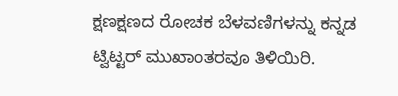ಕ್ಷಣಕ್ಷಣದ ರೋಚಕ ಬೆಳವಣಿಗಳನ್ನು ಕನ್ನಡ ಟ್ವಿಟ್ಟರ್ ಮುಖಾಂತರವೂ ತಿಳಿಯಿರಿ.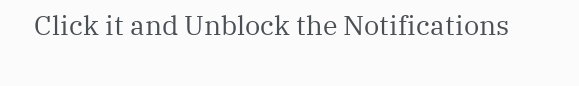Click it and Unblock the Notifications